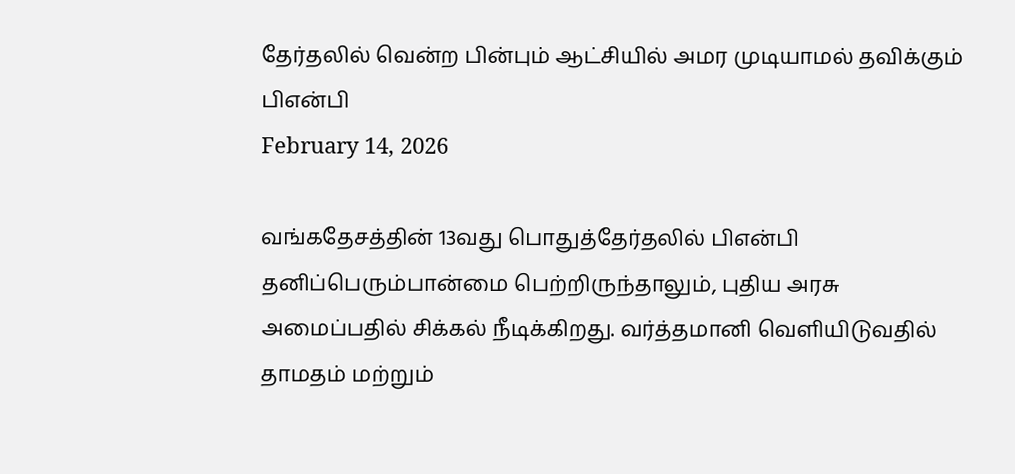தேர்தலில் வென்ற பின்பும் ஆட்சியில் அமர முடியாமல் தவிக்கும் பிஎன்பி
February 14, 2026

வங்கதேசத்தின் 13வது பொதுத்தேர்தலில் பிஎன்பி தனிப்பெரும்பான்மை பெற்றிருந்தாலும், புதிய அரசு அமைப்பதில் சிக்கல் நீடிக்கிறது. வர்த்தமானி வெளியிடுவதில் தாமதம் மற்றும்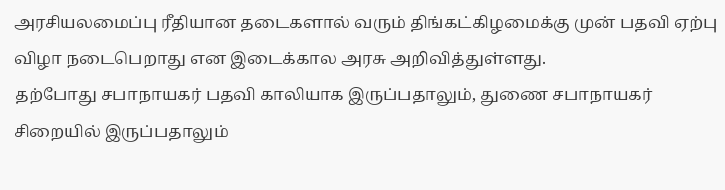அரசியலமைப்பு ரீதியான தடைகளால் வரும் திங்கட்கிழமைக்கு முன் பதவி ஏற்பு விழா நடைபெறாது என இடைக்கால அரசு அறிவித்துள்ளது.
தற்போது சபாநாயகர் பதவி காலியாக இருப்பதாலும், துணை சபாநாயகர் சிறையில் இருப்பதாலும்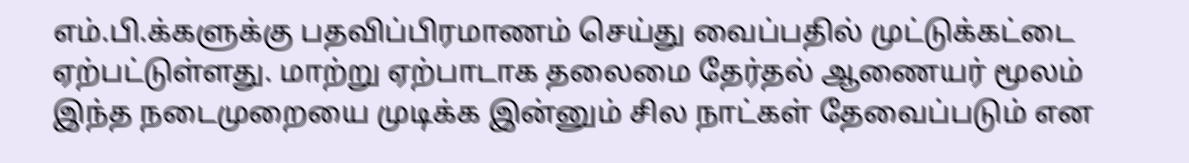எம்.பி.க்களுக்கு பதவிப்பிரமாணம் செய்து வைப்பதில் முட்டுக்கட்டை ஏற்பட்டுள்ளது. மாற்று ஏற்பாடாக தலைமை தேர்தல் ஆணையர் மூலம் இந்த நடைமுறையை முடிக்க இன்னும் சில நாட்கள் தேவைப்படும் என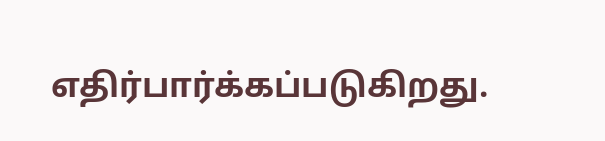எதிர்பார்க்கப்படுகிறது.